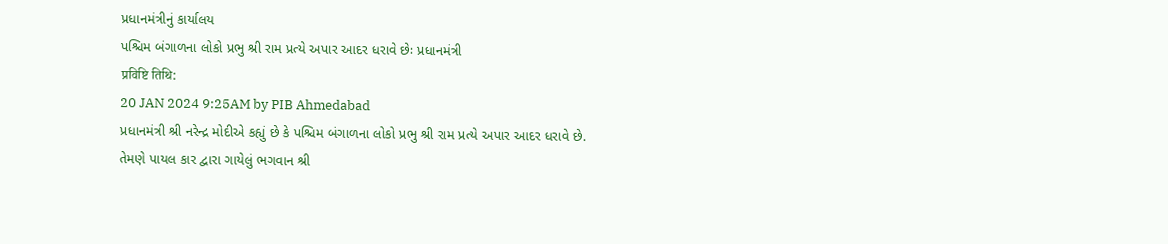પ્રધાનમંત્રીનું કાર્યાલય
પશ્ચિમ બંગાળના લોકો પ્રભુ શ્રી રામ પ્રત્યે અપાર આદર ધરાવે છેઃ પ્રધાનમંત્રી
प्रविष्टि तिथि:
20 JAN 2024 9:25AM by PIB Ahmedabad
પ્રધાનમંત્રી શ્રી નરેન્દ્ર મોદીએ કહ્યું છે કે પશ્ચિમ બંગાળના લોકો પ્રભુ શ્રી રામ પ્રત્યે અપાર આદર ધરાવે છે.
તેમણે પાયલ કાર દ્વારા ગાયેલું ભગવાન શ્રી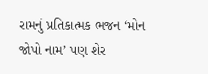રામનું પ્રતિકાત્મક ભજન ‘મોન જોપો નામ’ પણ શેર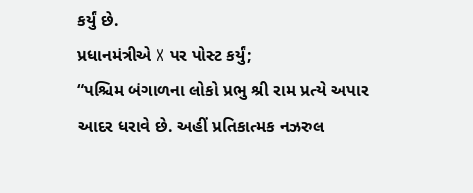કર્યું છે.
પ્રધાનમંત્રીએ X પર પોસ્ટ કર્યું;
“પશ્ચિમ બંગાળના લોકો પ્રભુ શ્રી રામ પ્રત્યે અપાર આદર ધરાવે છે. અહીં પ્રતિકાત્મક નઝરુલ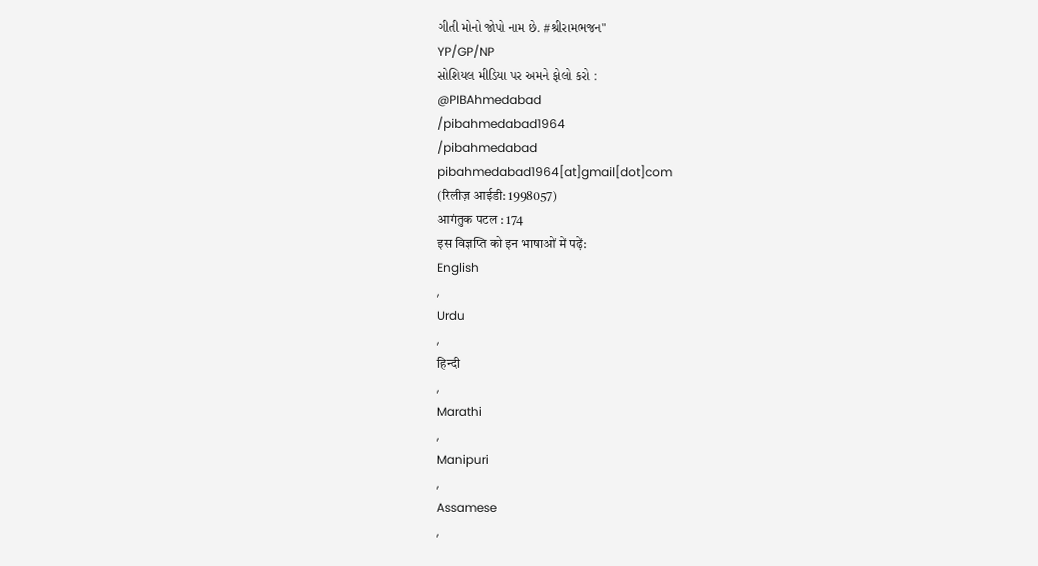ગીતી મોનો જોપો નામ છે. #શ્રીરામભજન"
YP/GP/NP
સોશિયલ મીડિયા પર અમને ફોલો કરો :
@PIBAhmedabad
/pibahmedabad1964
/pibahmedabad
pibahmedabad1964[at]gmail[dot]com
(रिलीज़ आईडी: 1998057)
आगंतुक पटल : 174
इस विज्ञप्ति को इन भाषाओं में पढ़ें:
English
,
Urdu
,
हिन्दी
,
Marathi
,
Manipuri
,
Assamese
,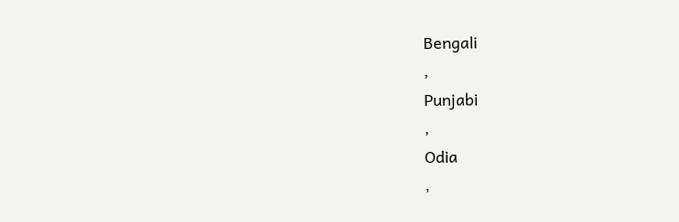Bengali
,
Punjabi
,
Odia
,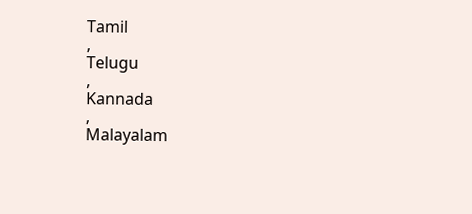Tamil
,
Telugu
,
Kannada
,
Malayalam